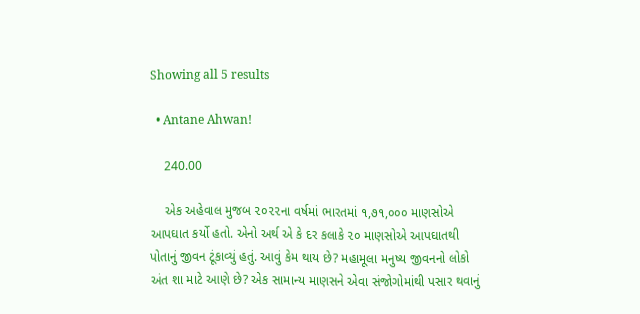Showing all 5 results

  • Antane Ahwan!

    240.00

    એક અહેવાલ મુજબ ૨૦૨૨ના વર્ષમાં ભારતમાં ૧,૭૧,૦૦૦ માણસોએ આપઘાત કર્યો હતો. એનો અર્થ એ કે દર કલાકે ૨૦ માણસોએ આપઘાતથી પોતાનું જીવન ટૂંકાવ્યું હતું. આવું કેમ થાય છે? મહામૂલા મનુષ્ય જીવનનો લોકો અંત શા માટે આણે છે? એક સામાન્ય માણસને એવા સંજોગોમાંથી પસાર થવાનું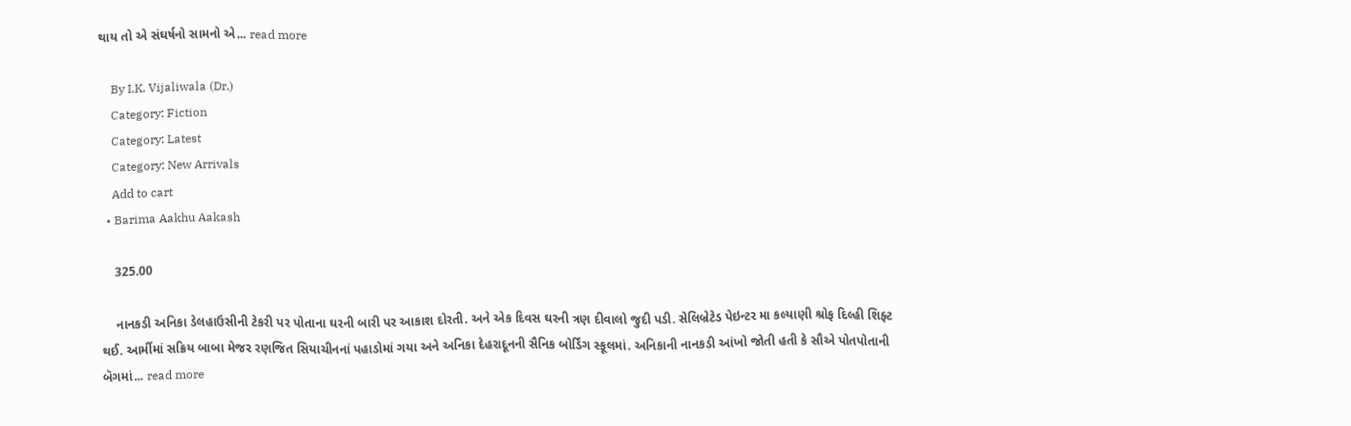થાય તો એ સંઘર્ષનો સામનો એ... read more

    By I.K. Vijaliwala (Dr.)
    Category: Fiction
    Category: Latest
    Category: New Arrivals
    Add to cart
  • Barima Aakhu Aakash

    325.00

    નાનકડી અનિકા ડેલહાઉસીની ટેકરી પર પોતાના ઘરની બારી પર આકાશ દોરતી. અને એક દિવસ ઘરની ત્રણ દીવાલો જુદી પડી. સેલિબ્રેટેડ પેઇન્ટર મા કલ્યાણી શ્રોફ દિલ્હી શિફ્ટ થઈ. આર્મીમાં સક્રિય બાબા મેજર રણજિત સિયાચીનનાં પહાડોમાં ગયા અને અનિકા દેહરાદૂનની સૈનિક બોર્ડિંગ સ્કૂલમાં. અનિકાની નાનકડી આંખો જોતી હતી કે સૌએ પોતપોતાની બૅગમાં... read more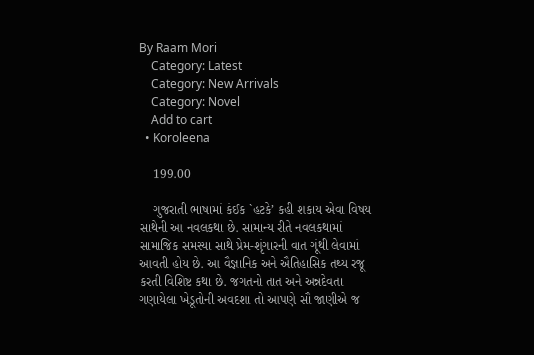By Raam Mori
    Category: Latest
    Category: New Arrivals
    Category: Novel
    Add to cart
  • Koroleena

    199.00

    ગુજરાતી ભાષામાં કંઈક `હટકે’ કહી શકાય એવા વિષય સાથેની આ નવલકથા છે. સામાન્ય રીતે નવલકથામાં સામાજિક સમસ્યા સાથે પ્રેમ-શૃંગારની વાત ગૂંથી લેવામાં આવતી હોય છે. આ વૈજ્ઞાનિક અને ઐતિહાસિક તથ્ય રજૂ કરતી વિશિષ્ટ કથા છે. જગતનો તાત અને અન્નદેવતા ગણાયેલા ખેડૂતોની અવદશા તો આપણે સૌ જાણીએ જ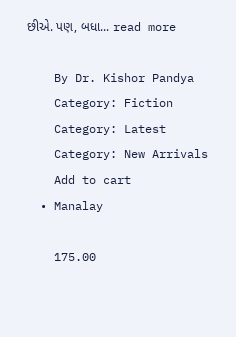છીએ. પણ, બધા... read more

    By Dr. Kishor Pandya
    Category: Fiction
    Category: Latest
    Category: New Arrivals
    Add to cart
  • Manalay

    175.00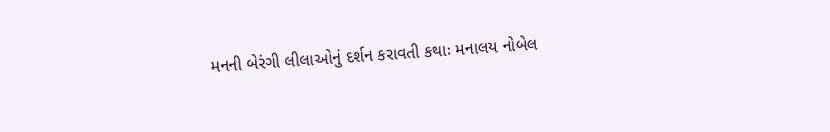મનની બેરંગી લીલાઓનું દર્શન કરાવતી કથાઃ મનાલય નોબેલ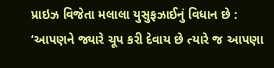પ્રાઇઝ વિજેતા મલાલા યુસુફઝાઈનું વિધાન છે : ‘આપણને જ્યારે ચૂપ કરી દેવાય છે ત્યારે જ આપણા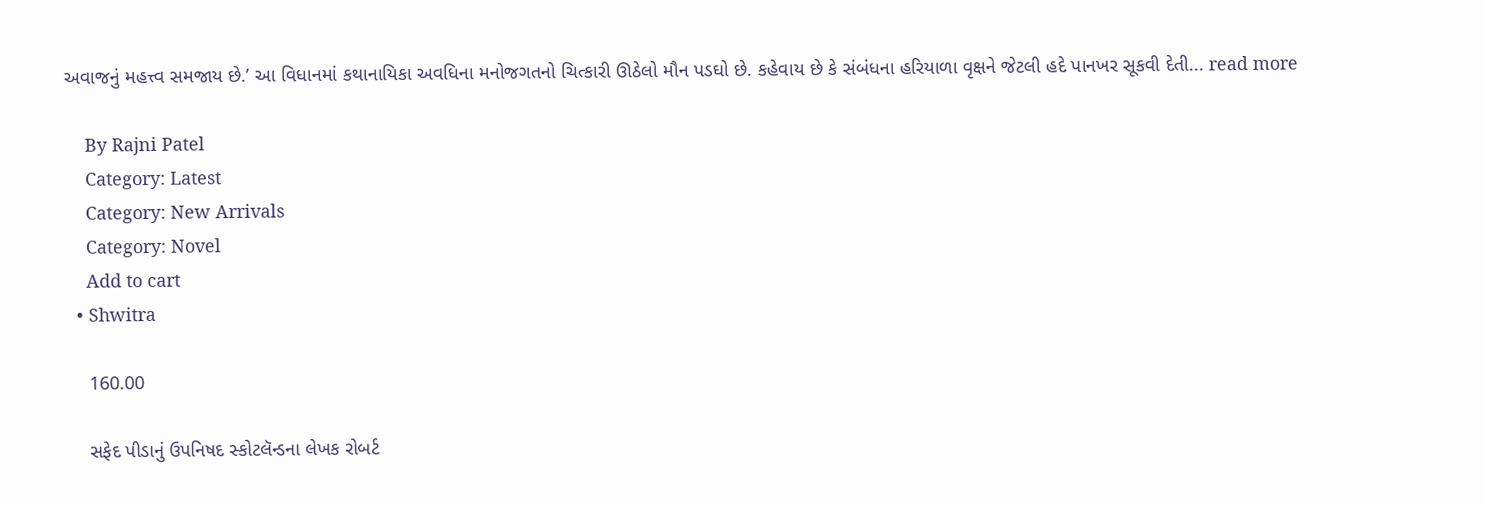અવાજનું મહત્ત્વ સમજાય છે.’ આ વિધાનમાં કથાનાયિકા અવધિના મનોજગતનો ચિત્કારી ઊઠેલો મૌન પડઘો છે. કહેવાય છે કે સંબંધના હરિયાળા વૃક્ષને જેટલી હદે પાનખર સૂકવી દેતી... read more

    By Rajni Patel
    Category: Latest
    Category: New Arrivals
    Category: Novel
    Add to cart
  • Shwitra

    160.00

    સફેદ પીડાનું ઉપનિષદ સ્કોટલૅન્ડના લેખક રોબર્ટ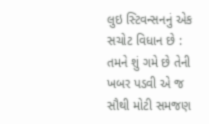લુઇ સ્ટિવન્સનનું એક સચોટ વિધાન છે : તમને શું ગમે છે તેની ખબર પડવી એ જ સૌથી મોટી સમજણ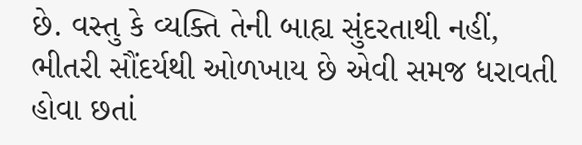છે. વસ્તુ કે વ્યક્તિ તેની બાહ્ય સુંદરતાથી નહીં, ભીતરી સૌંદર્યથી ઓળખાય છે એવી સમજ ધરાવતી હોવા છતાં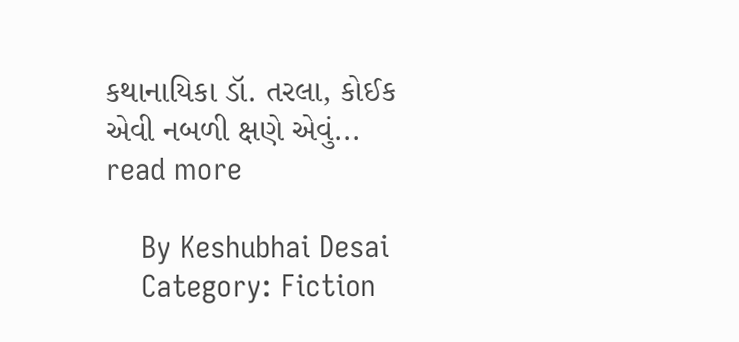કથાનાયિકા ડૉ. તરલા, કોઈક એવી નબળી ક્ષણે એવું... read more

    By Keshubhai Desai
    Category: Fiction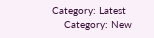Category: Latest
    Category: New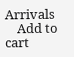Arrivals
    Add to cart